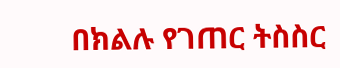በክልሉ የገጠር ትስስር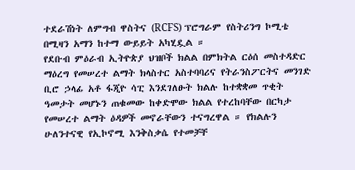ተደራሽነት ለምግብ ዋስትና (RCFS) ፕሮግራም የስትሪንግ ኮሚቴ በሚዛን አማን ከተማ ውይይት አካሂዷል ።
የደቡብ ምዕራብ ኢትዮጵያ ህዝቦች ክልል በምክትል ርዕሰ መስተዳድር ማዕረግ የመሠረተ ልማት ክላስተር አስተባባሪና የትራንስፖርትና መንገድ ቢሮ ኃላፊ አቶ ፋጂዮ ሳፒ እንደገለፁት ክልሉ ከተቋቋመ ጥቂት ዓመታት መሆኑን ጠቁመው ከቀድሞው ክልል የተረከባቸው በርካታ የመሠረተ ልማት ዕዳዎች መኖራቸውን ተናግረዋል ። የክልሉን ሁለንተናዊ የኢኮኖሚ እንቅስቃሴ የተመቻቸ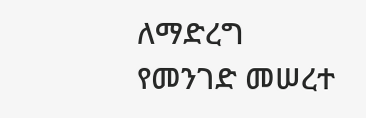ለማድረግ የመንገድ መሠረተ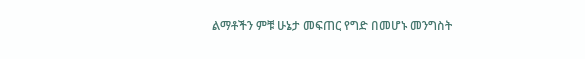ልማቶችን ምቹ ሁኔታ መፍጠር የግድ በመሆኑ መንግስት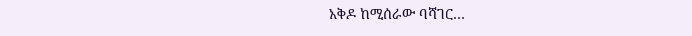አቅዶ ከሚሰራው ባሻገር…